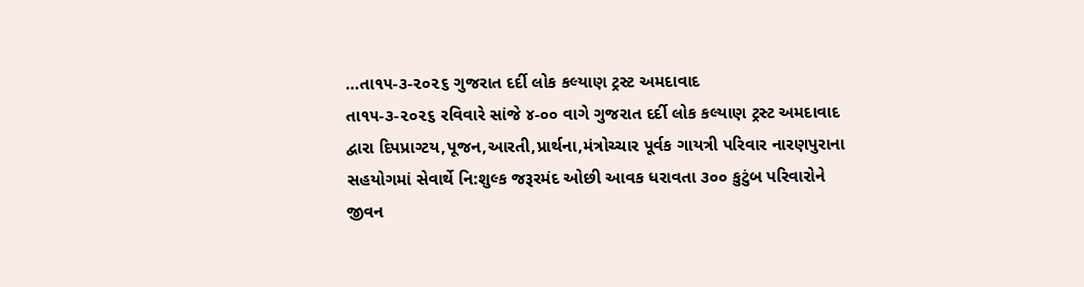…તા૧૫-૩-૨૦૨૬ ગુજરાત દર્દી લોક કલ્યાણ ટ્રસ્ટ અમદાવાદ
તા૧૫-૩-૨૦૨૬ રવિવારે સાંજે ૪-૦૦ વાગે ગુજરાત દર્દી લોક કલ્યાણ ટ્રસ્ટ અમદાવાદ દ્વારા દિપપ્રાગ્ટય,પૂજન,આરતી,પ્રાર્થના,મંત્રોચ્ચાર પૂર્વક ગાયત્રી પરિવાર નારણપુરાના સહયોગમાં સેવાર્થે નિ:શુલ્ક જરૂરમંદ ઓછી આવક ધરાવતા ૩૦૦ કુટુંબ પરિવારોને જીવન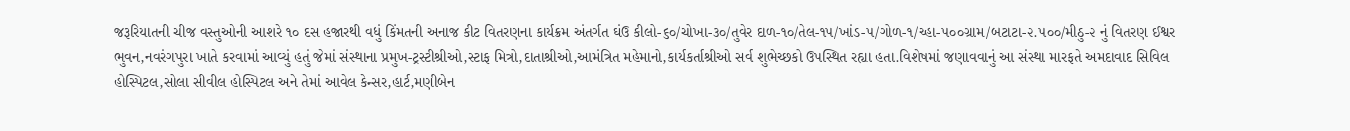જરૂરિયાતની ચીજ વસ્તુઓની આશરે ૧૦ દસ હજારથી વધું કિંમતની અનાજ કીટ વિતરણના કાર્યક્રમ અંતર્ગત ઘંઉ કીલો-૬૦/ચોખા-૩૦/તુવેર દાળ-૧૦/તેલ-૧૫/ખાંડ-૫/ગોળ-૧/ચ્હા-૫૦૦ગ્રામ/બટાટા-૨.૫૦૦/મીઠુ-૨ નું વિતરણ ઈશ્વર ભુવન,નવરંગપુરા ખાતે કરવામાં આવ્યું હતું જેમાં સંસ્થાના પ્રમુખ-ટ્રસ્ટીશ્રીઓ,સ્ટાફ મિત્રો,દાતાશ્રીઓ,આમંત્રિત મહેમાનો,કાર્યકર્તાશ્રીઓ સર્વ શુભેચ્છકો ઉપસ્થિત રહ્યા હતા.વિશેષમાં જણાવવાનું આ સંસ્થા મારફતે અમદાવાદ સિવિલ હોસ્પિટલ,સોલા સીવીલ હોસ્પિટલ અને તેમાં આવેલ કેન્સર,હાર્ટ,મણીબેન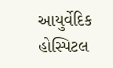આયુર્વેદિક હોસ્પિટલ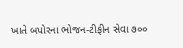ખાતે બપોરના ભોજન-ટીફીન સેવા ૭૦૦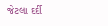જેટલા દર્દી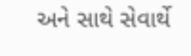અને સાથે સેવાર્થે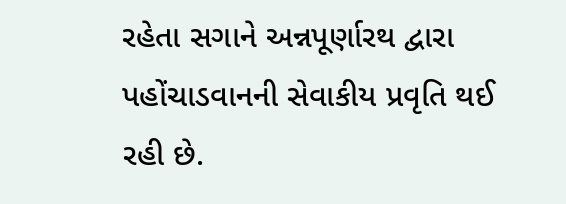રહેતા સગાને અન્નપૂર્ણારથ દ્વારા પહોંચાડવાનની સેવાકીય પ્રવૃતિ થઈ રહી છે.